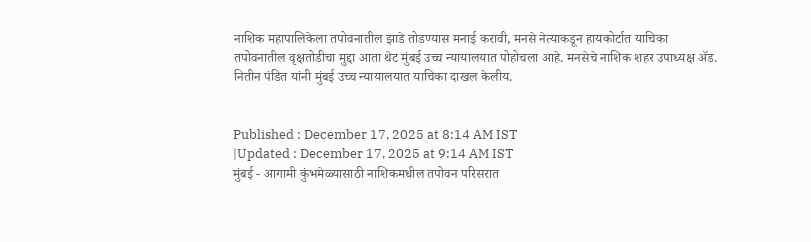नाशिक महापालिकेला तपोवनातील झाडे तोडण्यास मनाई करावी, मनसे नेत्याकडून हायकोर्टात याचिका
तपोवनातील वृक्षतोडीचा मुद्दा आता थेट मुंबई उच्च न्यायालयात पोहोचला आहे. मनसेचे नाशिक शहर उपाध्यक्ष ॲड. नितीन पंडित यांनी मुंबई उच्च न्यायालयात याचिका दाखल केलीय.


Published : December 17, 2025 at 8:14 AM IST
|Updated : December 17, 2025 at 9:14 AM IST
मुंबई - आगामी कुंभमेळ्यासाठी नाशिकमधील तपोवन परिसरात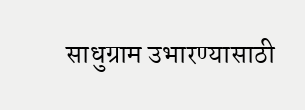साधुग्राम उभारण्यासाठी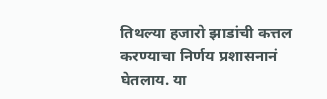तिथल्या हजारो झाडांची कत्तल करण्याचा निर्णय प्रशासनानं घेतलाय. या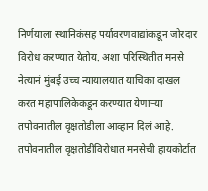निर्णयाला स्थानिकंसह पर्यावरणवाद्यांकडून जोरदार विरोध करण्यात येतोय. अशा परिस्थितीत मनसे नेत्यानं मुंबई उच्च न्यायालयात याचिका दाखल करत महापालिकेकडून करण्यात येणाऱ्या तपोवनातील वृक्षतोडीला आव्हान दिलं आहे.
तपोवनातील वृक्षतोडीविरोधात मनसेची हायकोर्टात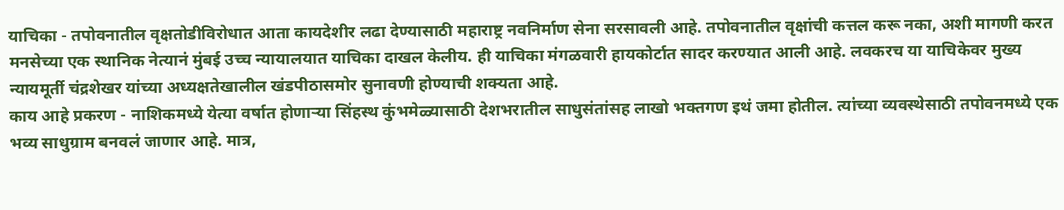याचिका - तपोवनातील वृक्षतोडीविरोधात आता कायदेशीर लढा देण्यासाठी महाराष्ट्र नवनिर्माण सेना सरसावली आहे. तपोवनातील वृक्षांची कत्तल करू नका, अशी मागणी करत मनसेच्या एक स्थानिक नेत्यानं मुंबई उच्च न्यायालयात याचिका दाखल केलीय. ही याचिका मंगळवारी हायकोर्टात सादर करण्यात आली आहे. लवकरच या याचिकेवर मुख्य न्यायमूर्ती चंद्रशेखर यांच्या अध्यक्षतेखालील खंडपीठासमोर सुनावणी होण्याची शक्यता आहे.
काय आहे प्रकरण - नाशिकमध्ये येत्या वर्षात होणाऱ्या सिंहस्थ कुंभमेळ्यासाठी देशभरातील साधुसंतांसह लाखो भक्तगण इथं जमा होतील. त्यांच्या व्यवस्थेसाठी तपोवनमध्ये एक भव्य साधुग्राम बनवलं जाणार आहे. मात्र,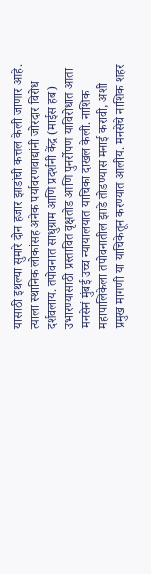यासाठी इथल्या सुमारे दोन हजार झाडांची कत्तल केली जाणार आहे. त्याला स्थानिक लोकांसह अनेक पर्यावरणवाद्यांनी जोरदार विरोध दर्शवलाय. तपोवनात साधुग्राम आणि प्रदर्शनी केंद्र (माईस हब) उभारण्यासाठी प्रस्तावित वृक्षतोड आणि पुनर्रोपण याविरोधात आता मनसेनं मुंबई उच्च न्यायालयात याचिका दाखल केली. नाशिक महापालिकेला तपोवनातील झाडे तोडण्यास मनाई करावी, अशी प्रमुख मागणी या याचिकेतून करण्यात आलीय. मनसेचे नाशिक शहर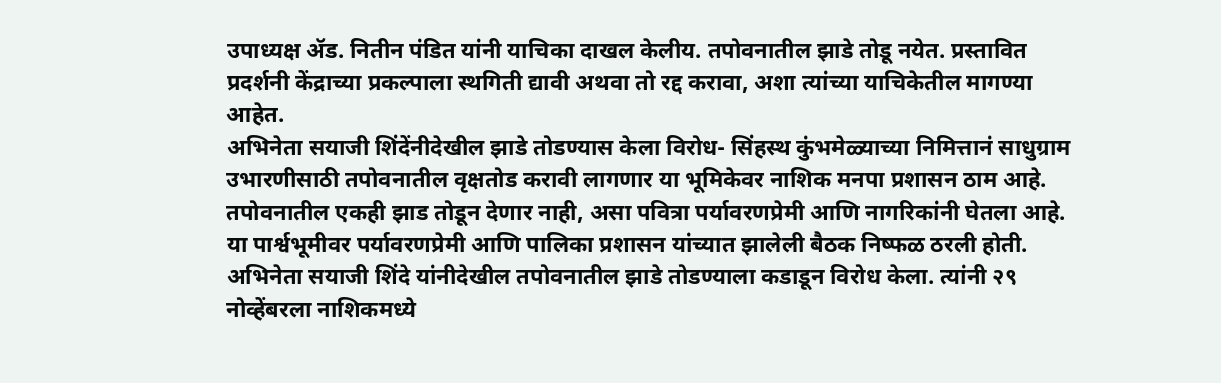उपाध्यक्ष ॲड. नितीन पंडित यांनी याचिका दाखल केलीय. तपोवनातील झाडे तोडू नयेत. प्रस्तावित प्रदर्शनी केंद्राच्या प्रकल्पाला स्थगिती द्यावी अथवा तो रद्द करावा, अशा त्यांच्या याचिकेतील मागण्या आहेत.
अभिनेता सयाजी शिंदेंनीदेखील झाडे तोडण्यास केला विरोध- सिंहस्थ कुंभमेळ्याच्या निमित्तानं साधुग्राम उभारणीसाठी तपोवनातील वृक्षतोड करावी लागणार या भूमिकेवर नाशिक मनपा प्रशासन ठाम आहे. तपोवनातील एकही झाड तोडून देणार नाही, असा पवित्रा पर्यावरणप्रेमी आणि नागरिकांनी घेतला आहे. या पार्श्वभूमीवर पर्यावरणप्रेमी आणि पालिका प्रशासन यांच्यात झालेली बैठक निष्फळ ठरली होती. अभिनेता सयाजी शिंदे यांनीदेखील तपोवनातील झाडे तोडण्याला कडाडून विरोध केला. त्यांनी २९ नोव्हेंबरला नाशिकमध्ये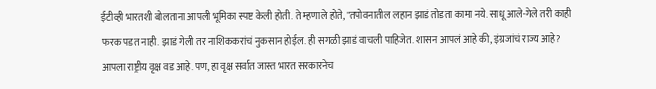ईटीव्ही भारतशी बोलताना आपली भूमिका स्पष्ट केली होती. ते म्हणाले होते, "तपोवनातील लहान झाडं तोडता कामा नये. साधू आले-गेले तरी काही फरक पडत नाही. झाडं गेली तर नाशिककरांचं नुकसान होईल. ही सगळी झाडं वाचली पाहिजेत. शासन आपलं आहे की, इंग्रजांचं राज्य आहे? आपला राष्ट्रीय वृक्ष वड आहे. पण, हा वृक्ष सर्वात जास्त भारत सरकारनेच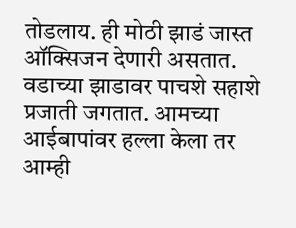तोडलाय. ही मोठी झाडं जास्त ऑक्सिजन देणारी असतात. वडाच्या झाडावर पाचशे सहाशे प्रजाती जगतात. आमच्या आईबापांवर हल्ला केला तर आम्ही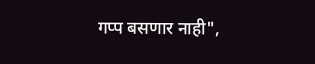गप्प बसणार नाही",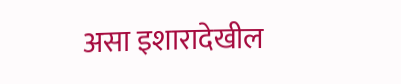असा इशारादेखील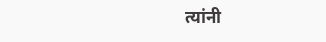त्यांनी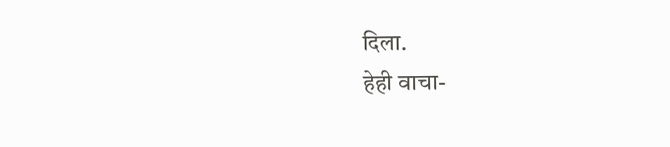दिला.
हेही वाचा-